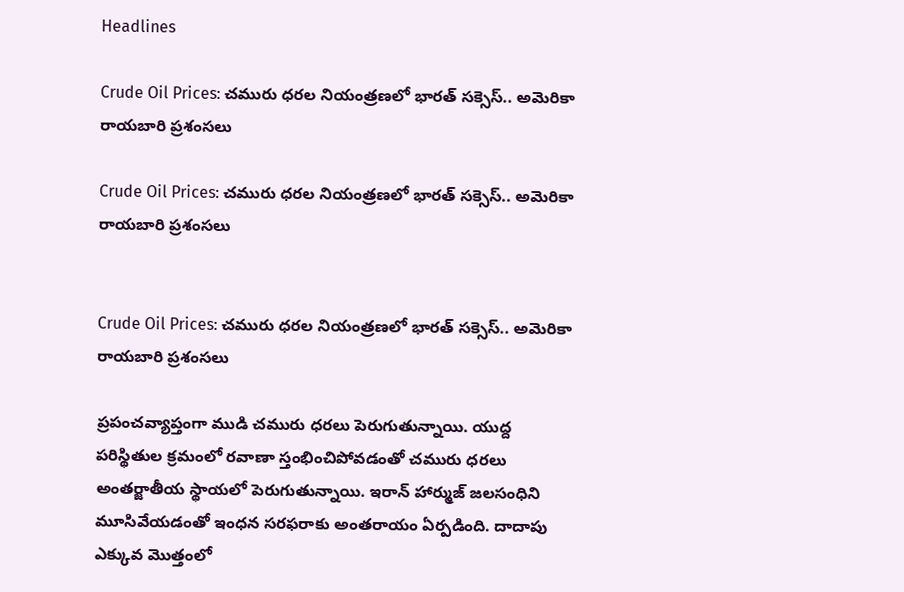Headlines

Crude Oil Prices: చమురు ధరల నియంత్రణలో భారత్ సక్సెస్.. అమెరికా రాయబారి ప్రశంసలు

Crude Oil Prices: చమురు ధరల నియంత్రణలో భారత్ సక్సెస్.. అమెరికా రాయబారి ప్రశంసలు


Crude Oil Prices: చమురు ధరల నియంత్రణలో భారత్ సక్సెస్.. అమెరికా రాయబారి ప్రశంసలు

ప్రపంచవ్యాప్తంగా ముడి చమురు ధరలు పెరుగుతున్నాయి. యుద్ద పరిస్థితుల క్రమంలో రవాణా స్తంభించిపోవడంతో చమురు ధరలు అంతర్జాతీయ స్థాయలో పెరుగుతున్నాయి. ఇరాన్ హార్ముజ్ జలసంధిని మూసివేయడంతో ఇంధన సరఫరాకు అంతరాయం ఏర్పడింది. దాదాపు ఎక్కువ మొత్తంలో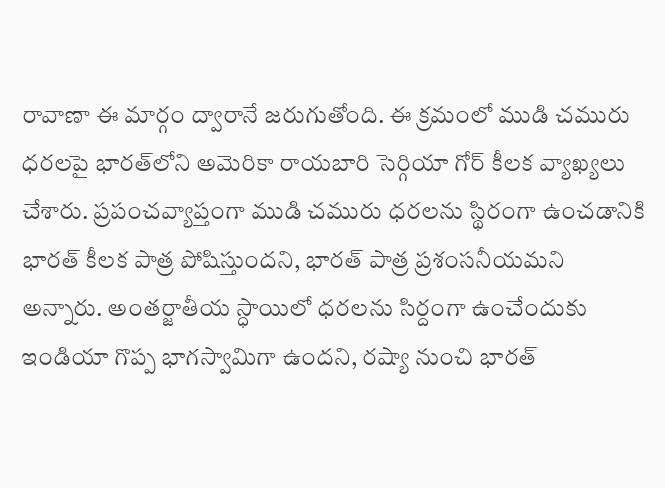రావాణా ఈ మార్గం ద్వారానే జరుగుతోంది. ఈ క్రమంలో ముడి చమురు ధరలపై భారత్‌లోని అమెరికా రాయబారి సెర్గియా గోర్ కీలక వ్యాఖ్యలు చేశారు. ప్రపంచవ్యాప్తంగా ముడి చమురు ధరలను స్థిరంగా ఉంచడానికి భారత్ కీలక పాత్ర పోషిస్తుందని, భారత్ పాత్ర ప్రశంసనీయమని అన్నారు. అంతర్జాతీయ స్ధాయిలో ధరలను సిర్దంగా ఉంచేందుకు ఇండియా గొప్ప భాగస్వామిగా ఉందని, రష్యా నుంచి భారత్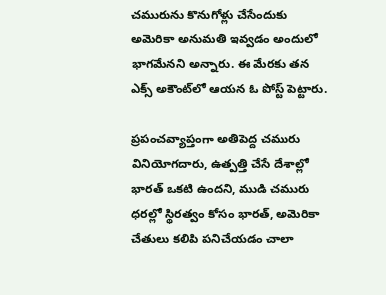చమురును కొనుగోళ్లు చేసేందుకు అమెరికా అనుమతి ఇవ్వడం అందులో భాగమేనని అన్నారు. ఈ మేరకు తన ఎక్స్ అకౌంట్‌లో ఆయన ఓ పోస్ట్ పెట్టారు.

ప్రపంచవ్యాప్తంగా అతిపెద్ద చమురు వినియోగదారు, ఉత్పత్తి చేసే దేశాల్లో భారత్ ఒకటి ఉందని, ముడి చమురు ధరల్లో స్థిరత్వం కోసం భారత్, అమెరికా చేతులు కలిపి పనిచేయడం చాలా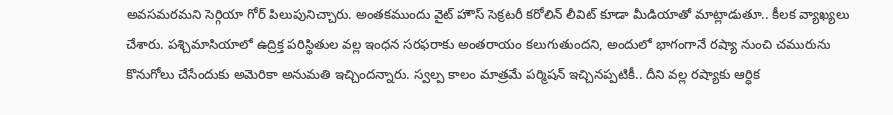అవసమరమని సెర్గియా గోర్ పిలుపునిచ్చారు. అంతకముందు వైట్ హౌస్ సెక్రటరీ కరోలిన్ లీవిట్ కూడా మీడియాతో మాట్లాడుతూ.. కీలక వ్యాఖ్యలు చేశారు. పశ్చిమాసియాలో ఉద్రిక్త పరిస్థితుల వల్ల ఇంధన సరఫరాకు అంతరాయం కలుగుతుందని, అందులో భాగంగానే రష్యా నుంచి చమురును కొనుగోలు చేసేందుకు అమెరికా అనుమతి ఇచ్చిందన్నారు. స్వల్ప కాలం మాత్రమే పర్మిషన్ ఇచ్చినప్పటికీ.. దీని వల్ల రష్యాకు ఆర్ధిక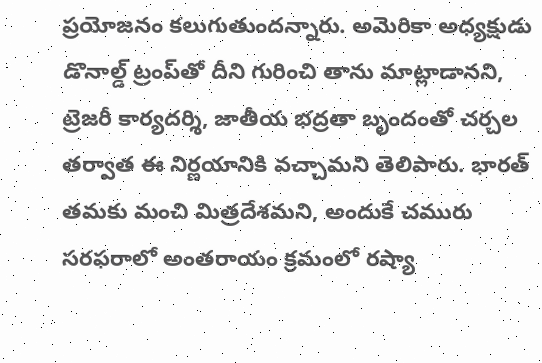ప్రయోజనం కలుగుతుందన్నారు. అమెరికా అధ్యక్షుడు డొనాల్డ్ ట్రంప్‌తో దీని గురించి తాను మాట్లాడానని, ట్రెజరీ కార్యదర్శి, జాతీయ భద్రతా బృందంతో చర్చల తర్వాత ఈ నిర్ణయానికి వచ్చామని తెలిపారు. భారత్ తమకు మంచి మిత్రదేశమని, అందుకే చమురు సరఫరాలో అంతరాయం క్రమంలో రష్యా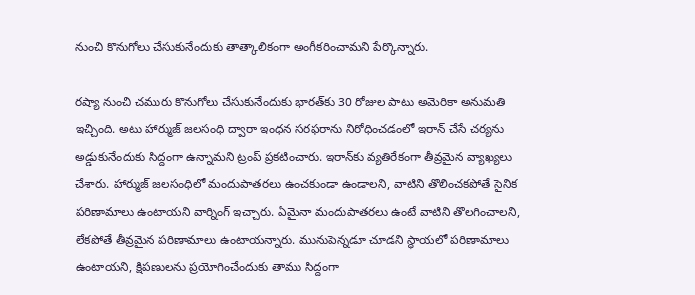నుంచి కొనుగోలు చేసుకునేందుకు తాత్కాలికంగా అంగీకరించామని పేర్కొన్నారు.

రష్యా నుంచి చమురు కొనుగోలు చేసుకునేందుకు భారత్‌కు 30 రోజుల పాటు అమెరికా అనుమతి ఇచ్చింది. అటు హార్ముజ్ జలసంధి ద్వారా ఇంధన సరఫరాను నిరోధించడంలో ఇరాన్ చేసే చర్యను అడ్డుకునేందుకు సిద్దంగా ఉన్నామని ట్రంప్ ప్రకటించారు. ఇరాన్‌కు వ్యతిరేకంగా తీవ్రమైన వ్యాఖ్యలు చేశారు. హార్ముజ్ జలసంధిలో మందుపాతరలు ఉంచకుండా ఉండాలని, వాటిని తొలించకపోతే సైనిక పరిణామాలు ఉంటాయని వార్నింగ్ ఇచ్చారు. ఏమైనా మందుపాతరలు ఉంటే వాటిని తొలగించాలని, లేకపోతే తీవ్రమైన పరిణామాలు ఉంటాయన్నారు. మునుపెన్నడూ చూడని స్ధాయలో పరిణామాలు ఉంటాయని, క్షిపణులను ప్రయోగించేందుకు తాము సిద్దంగా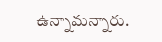ఉన్నామన్నారు.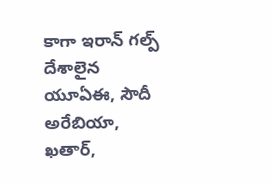కాగా ఇరాన్ గల్ప్ దేశాలైన యూఏఈ, సౌదీ అరేబియా, ఖతార్,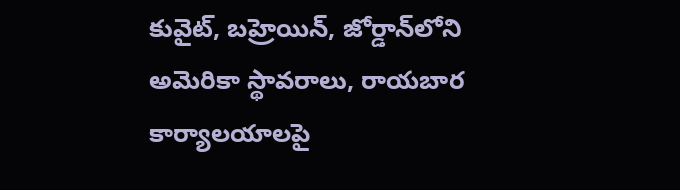కువైట్, బహ్రెయిన్, జోర్డాన్‌లోని అమెరికా స్థావరాలు, రాయబార కార్యాలయాలపై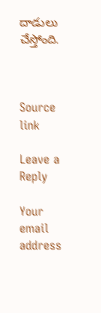దాడులు చేస్తోంది.



Source link

Leave a Reply

Your email address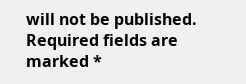will not be published. Required fields are marked *